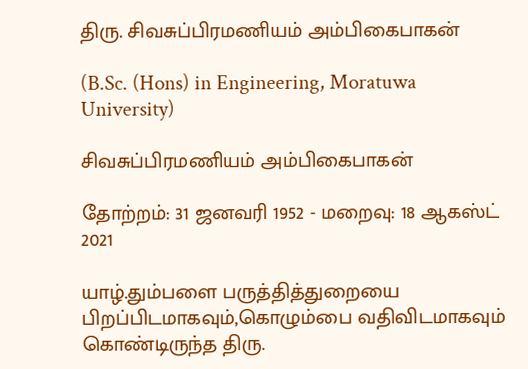திரு. சிவசுப்பிரமணியம் அம்பிகைபாகன்

(B.Sc. (Hons) in Engineering, Moratuwa University)

சிவசுப்பிரமணியம் அம்பிகைபாகன்

தோற்றம்: 31 ஜனவரி 1952 - மறைவு: 18 ஆகஸ்ட் 2021

யாழ்.தும்பளை பருத்தித்துறையை பிறப்பிடமாகவும்,கொழும்பை வதிவிடமாகவும் கொண்டிருந்த திரு.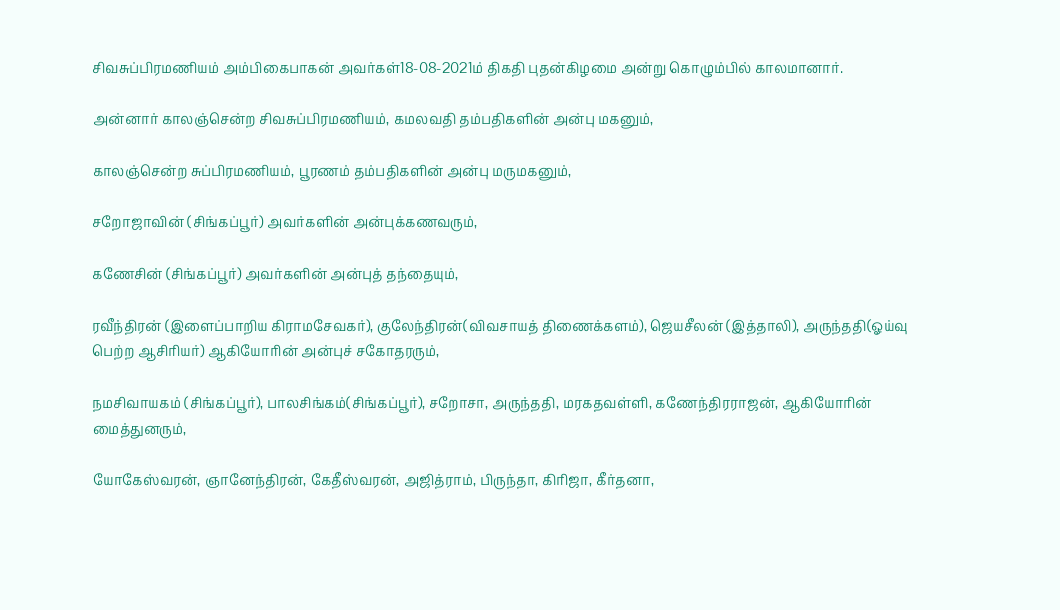சிவசுப்பிரமணியம் அம்பிகைபாகன் அவர்கள்18-08-2021ம் திகதி புதன்கிழமை அன்று கொழும்பில் காலமானார்.

அன்னார் காலஞ்சென்ற சிவசுப்பிரமணியம், கமலவதி தம்பதிகளின் அன்பு மகனும்,

காலஞ்சென்ற சுப்பிரமணியம், பூரணம் தம்பதிகளின் அன்பு மருமகனும்,

சறோஜாவின் (சிங்கப்பூர்) அவர்களின் அன்புக்கணவரும்,

கணேசின் (சிங்கப்பூர்) அவர்களின் அன்புத் தந்தையும்,

ரவீந்திரன் (இளைப்பாறிய கிராமசேவகர்), குலேந்திரன்(விவசாயத் திணைக்களம்), ஜெயசீலன் (இத்தாலி), அருந்ததி(ஓய்வு பெற்ற ஆசிரியர்) ஆகியோரின் அன்புச் சகோதரரும்,

நமசிவாயகம் (சிங்கப்பூர்), பாலசிங்கம்(சிங்கப்பூர்), சறோசா, அருந்ததி, மரகதவள்ளி, கணேந்திரராஜன், ஆகியோரின் மைத்துனரும்,

யோகேஸ்வரன், ஞானேந்திரன், கேதீஸ்வரன், அஜித்ராம், பிருந்தா, கிரிஜா, கீர்தனா,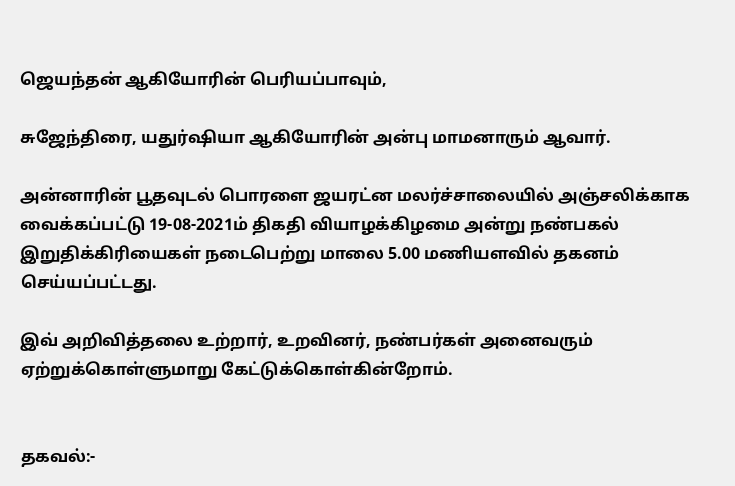ஜெயந்தன் ஆகியோரின் பெரியப்பாவும்,

சுஜேந்திரை, யதுர்ஷியா ஆகியோரின் அன்பு மாமனாரும் ஆவார்.

அன்னாரின் பூதவுடல் பொரளை ஜயரட்ன மலர்ச்சாலையில் அஞ்சலிக்காக வைக்கப்பட்டு 19-08-2021ம் திகதி வியாழக்கிழமை அன்று நண்பகல் இறுதிக்கிரியைகள் நடைபெற்று மாலை 5.00 மணியளவில் தகனம் செய்யப்பட்டது.

இவ் அறிவித்தலை உற்றார், உறவினர், நண்பர்கள் அனைவரும் ஏற்றுக்கொள்ளுமாறு கேட்டுக்கொள்கின்றோம்.


தகவல்:-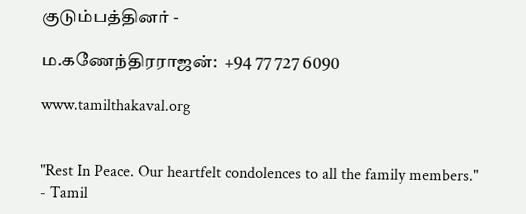குடும்பத்தினர் -

ம.கணேந்திரராஜன்:  +94 77 727 6090

www.tamilthakaval.org


"Rest In Peace. Our heartfelt condolences to all the family members."
- Tamil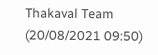Thakaval Team (20/08/2021 09:50)